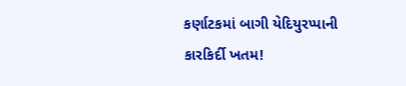કર્ણાટકમાં બાગી યેદિયુરપ્પાની કારકિર્દી ખતમ!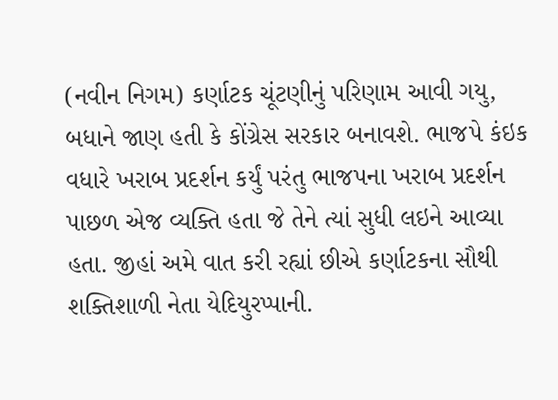(નવીન નિગમ) કર્ણાટક ચૂંટણીનું પરિણામ આવી ગયુ, બધાને જાણ હતી કે કોંગ્રેસ સરકાર બનાવશે. ભાજપે કંઇક વધારે ખરાબ પ્રદર્શન કર્યું પરંતુ ભાજપના ખરાબ પ્રદર્શન પાછળ એજ વ્યક્તિ હતા જે તેને ત્યાં સુધી લઇને આવ્યા હતા. જીહાં અમે વાત કરી રહ્યાં છીએ કર્ણાટકના સૌથી શક્તિશાળી નેતા યેદિયુરપ્પાની.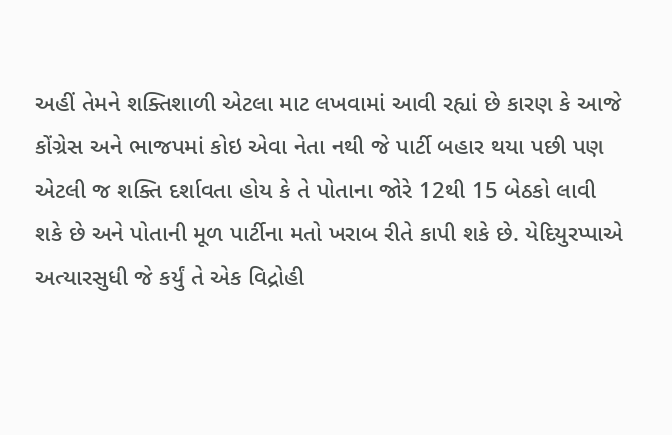અહીં તેમને શક્તિશાળી એટલા માટ લખવામાં આવી રહ્યાં છે કારણ કે આજે કોંગ્રેસ અને ભાજપમાં કોઇ એવા નેતા નથી જે પાર્ટી બહાર થયા પછી પણ એટલી જ શક્તિ દર્શાવતા હોય કે તે પોતાના જોરે 12થી 15 બેઠકો લાવી શકે છે અને પોતાની મૂળ પાર્ટીના મતો ખરાબ રીતે કાપી શકે છે. યેદિયુરપ્પાએ અત્યારસુધી જે કર્યું તે એક વિદ્રોહી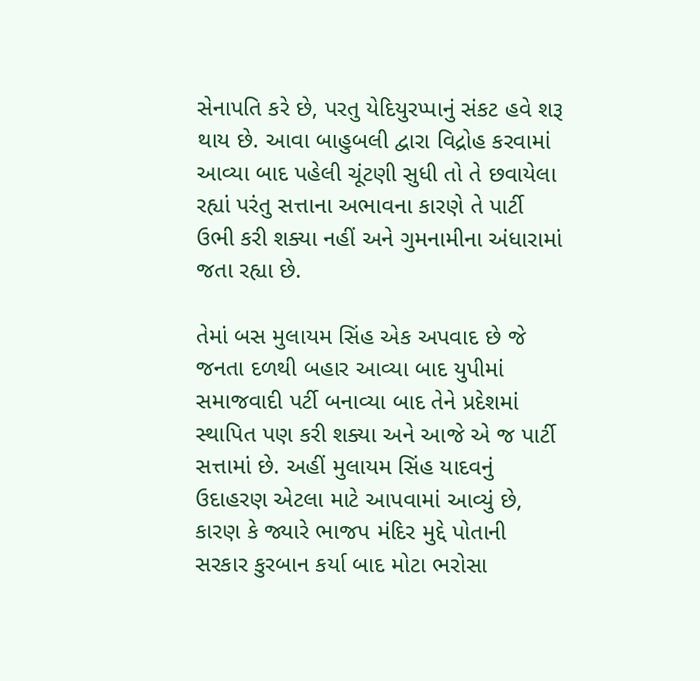સેનાપતિ કરે છે, પરતુ યેદિયુરપ્પાનું સંકટ હવે શરૂ થાય છે. આવા બાહુબલી દ્વારા વિદ્રોહ કરવામાં આવ્યા બાદ પહેલી ચૂંટણી સુધી તો તે છવાયેલા રહ્યાં પરંતુ સત્તાના અભાવના કારણે તે પાર્ટી ઉભી કરી શક્યા નહીં અને ગુમનામીના અંધારામાં જતા રહ્યા છે.

તેમાં બસ મુલાયમ સિંહ એક અપવાદ છે જે જનતા દળથી બહાર આવ્યા બાદ યુપીમાં સમાજવાદી પર્ટી બનાવ્યા બાદ તેને પ્રદેશમાં સ્થાપિત પણ કરી શક્યા અને આજે એ જ પાર્ટી સત્તામાં છે. અહીં મુલાયમ સિંહ યાદવનું ઉદાહરણ એટલા માટે આપવામાં આવ્યું છે, કારણ કે જ્યારે ભાજપ મંદિર મુદ્દે પોતાની સરકાર કુરબાન કર્યા બાદ મોટા ભરોસા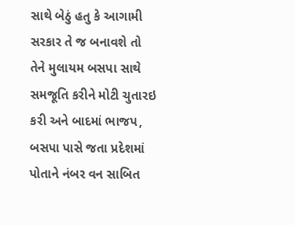સાથે બેઠું હતુ કે આગામી સરકાર તે જ બનાવશે તો તેને મુલાયમ બસપા સાથે સમજૂતિ કરીને મોટી ચુતારઇ કરી અને બાદમાં ભાજપ, બસપા પાસે જતા પ્રદેશમાં પોતાને નંબર વન સાબિત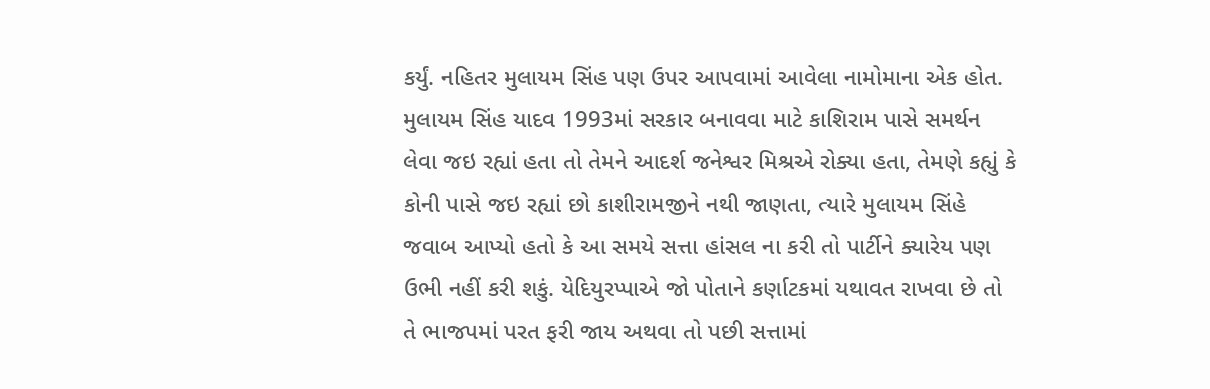કર્યું. નહિતર મુલાયમ સિંહ પણ ઉપર આપવામાં આવેલા નામોમાના એક હોત.
મુલાયમ સિંહ યાદવ 1993માં સરકાર બનાવવા માટે કાશિરામ પાસે સમર્થન લેવા જઇ રહ્યાં હતા તો તેમને આદર્શ જનેશ્વર મિશ્રએ રોક્યા હતા, તેમણે કહ્યું કે કોની પાસે જઇ રહ્યાં છો કાશીરામજીને નથી જાણતા, ત્યારે મુલાયમ સિંહે જવાબ આપ્યો હતો કે આ સમયે સત્તા હાંસલ ના કરી તો પાર્ટીને ક્યારેય પણ ઉભી નહીં કરી શકું. યેદિયુરપ્પાએ જો પોતાને કર્ણાટકમાં યથાવત રાખવા છે તો તે ભાજપમાં પરત ફરી જાય અથવા તો પછી સત્તામાં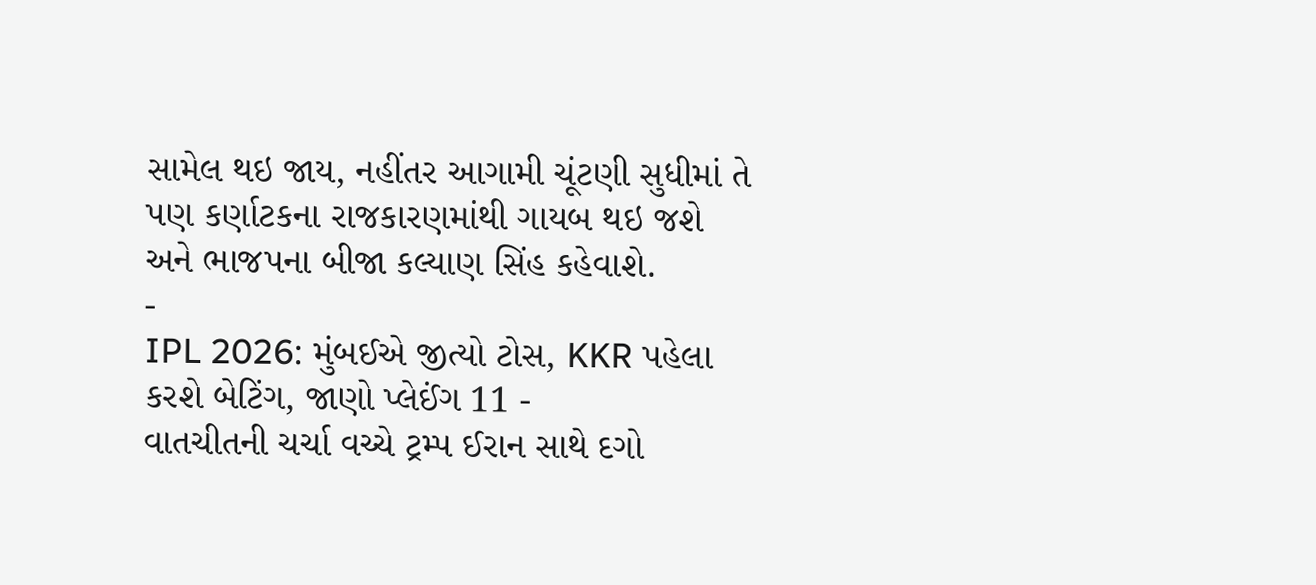સામેલ થઇ જાય, નહીંતર આગામી ચૂંટણી સુધીમાં તે પણ કર્ણાટકના રાજકારણમાંથી ગાયબ થઇ જશે અને ભાજપના બીજા કલ્યાણ સિંહ કહેવાશે.
-
IPL 2026: મુંબઈએ જીત્યો ટોસ, KKR પહેલા કરશે બેટિંગ, જાણો પ્લેઈંગ 11 -
વાતચીતની ચર્ચા વચ્ચે ટ્રમ્પ ઈરાન સાથે દગો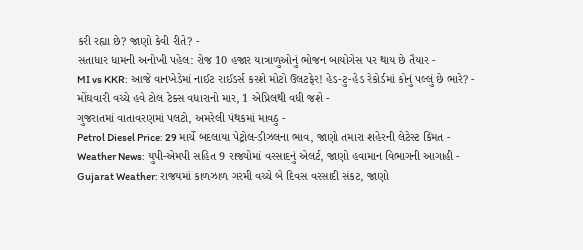કરી રહ્યા છે? જાણો કેવી રીતે? -
સતાધાર ધામની અનોખી પહેલ: રોજ 10 હજાર યાત્રાળુઓનું ભોજન બાયોગેસ પર થાય છે તૈયાર -
MI vs KKR: આજે વાનખેડેમાં નાઈટ રાઈડર્સ કરશે મોટો ઉલટફેર! હેડ-ટુ-હેડ રેકોર્ડમાં કોનું પલ્લું છે ભારે? -
મોંઘવારી વચ્ચે હવે ટોલ ટેક્સ વધારાનો માર, 1 એપ્રિલથી વધી જશે -
ગુજરાતમાં વાતાવરણમાં પલટો, અમરેલી પંથકમાં માવઠુ -
Petrol Diesel Price: 29 માર્ચે બદલાયા પેટ્રોલ-ડીઝલના ભાવ, જાણો તમારા શહેરની લેટેસ્ટ કિંમત -
Weather News: યુપી-એમપી સહિત 9 રાજ્યોમાં વરસાદનું એલર્ટ, જાણો હવામાન વિભાગની આગાહી -
Gujarat Weather: રાજયમાં કાળઝાળ ગરમી વચ્ચે બે દિવસ વરસાદી સંકટ, જાણો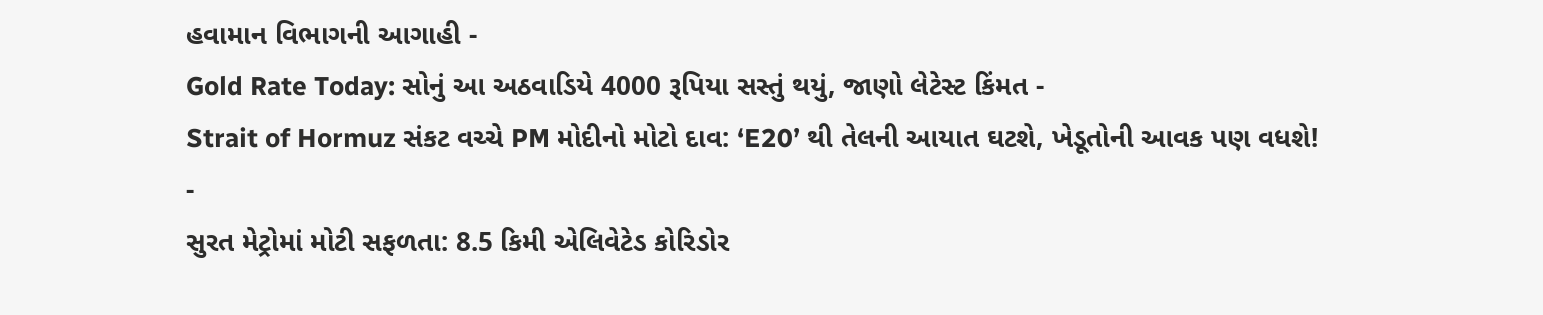હવામાન વિભાગની આગાહી -
Gold Rate Today: સોનું આ અઠવાડિયે 4000 રૂપિયા સસ્તું થયું, જાણો લેટેસ્ટ કિંમત -
Strait of Hormuz સંકટ વચ્ચે PM મોદીનો મોટો દાવ: ‘E20’ થી તેલની આયાત ઘટશે, ખેડૂતોની આવક પણ વધશે! -
સુરત મેટ્રોમાં મોટી સફળતા: 8.5 કિમી એલિવેટેડ કોરિડોર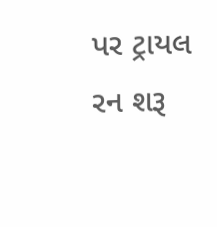પર ટ્રાયલ રન શરૂ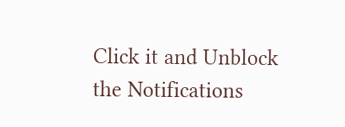Click it and Unblock the Notifications